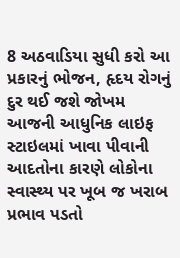8 અઠવાડિયા સુધી કરો આ પ્રકારનું ભોજન, હૃદય રોગનું દુર થઈ જશે જોખમ
આજની આધુનિક લાઇફ સ્ટાઇલમાં ખાવા પીવાની આદતોના કારણે લોકોના સ્વાસ્થ્ય પર ખૂબ જ ખરાબ પ્રભાવ પડતો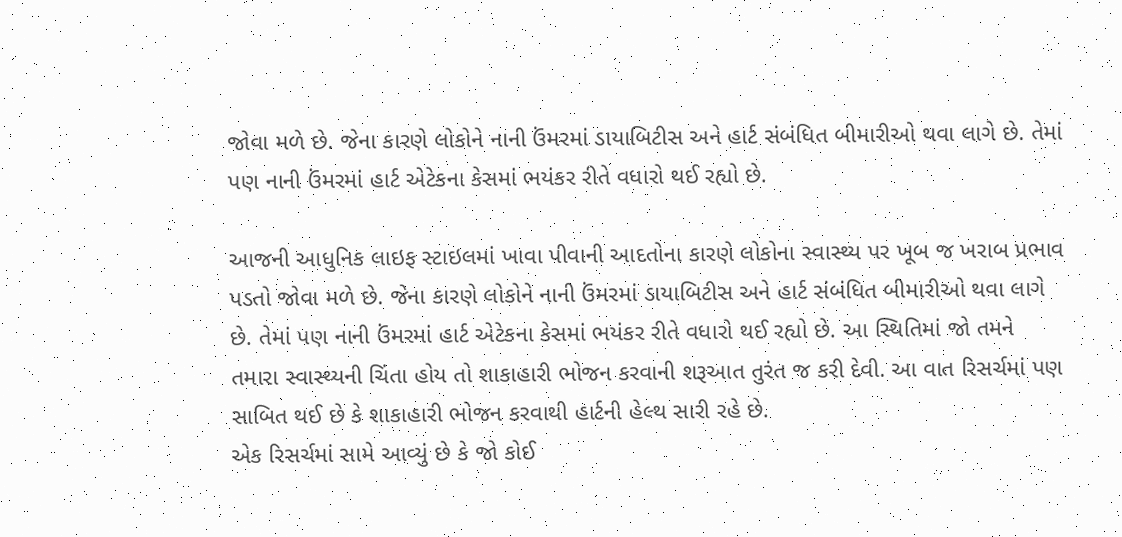જોવા મળે છે. જેના કારણે લોકોને નાની ઉંમરમાં ડાયાબિટીસ અને હાર્ટ સંબંધિત બીમારીઓ થવા લાગે છે. તેમાં પણ નાની ઉંમરમાં હાર્ટ એટેકના કેસમાં ભયંકર રીતે વધારો થઈ રહ્યો છે.

આજની આધુનિક લાઇફ સ્ટાઇલમાં ખાવા પીવાની આદતોના કારણે લોકોના સ્વાસ્થ્ય પર ખૂબ જ ખરાબ પ્રભાવ પડતો જોવા મળે છે. જેના કારણે લોકોને નાની ઉંમરમાં ડાયાબિટીસ અને હાર્ટ સંબંધિત બીમારીઓ થવા લાગે છે. તેમાં પણ નાની ઉંમરમાં હાર્ટ એટેકના કેસમાં ભયંકર રીતે વધારો થઈ રહ્યો છે. આ સ્થિતિમાં જો તમને તમારા સ્વાસ્થ્યની ચિંતા હોય તો શાકાહારી ભોજન કરવાની શરૂઆત તુરંત જ કરી દેવી. આ વાત રિસર્ચમાં પણ સાબિત થઈ છે કે શાકાહારી ભોજન કરવાથી હાર્ટની હેલ્થ સારી રહે છે.
એક રિસર્ચમાં સામે આવ્યું છે કે જો કોઈ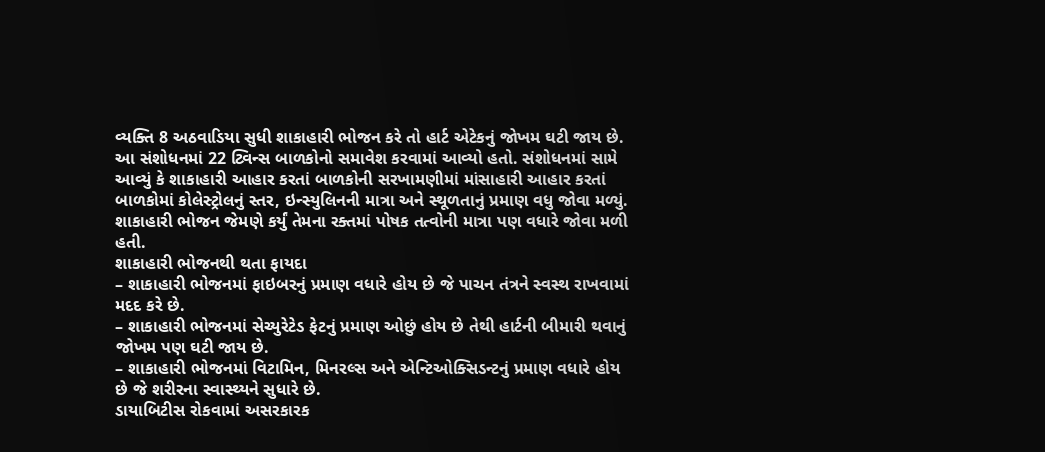વ્યક્તિ 8 અઠવાડિયા સુધી શાકાહારી ભોજન કરે તો હાર્ટ એટેકનું જોખમ ઘટી જાય છે. આ સંશોધનમાં 22 ટ્વિન્સ બાળકોનો સમાવેશ કરવામાં આવ્યો હતો. સંશોધનમાં સામે આવ્યું કે શાકાહારી આહાર કરતાં બાળકોની સરખામણીમાં માંસાહારી આહાર કરતાં બાળકોમાં કોલેસ્ટ્રોલનું સ્તર, ઇન્સ્યુલિનની માત્રા અને સ્થૂળતાનું પ્રમાણ વધુ જોવા મળ્યું. શાકાહારી ભોજન જેમણે કર્યું તેમના રક્તમાં પોષક તત્વોની માત્રા પણ વધારે જોવા મળી હતી.
શાકાહારી ભોજનથી થતા ફાયદા
– શાકાહારી ભોજનમાં ફાઇબરનું પ્રમાણ વધારે હોય છે જે પાચન તંત્રને સ્વસ્થ રાખવામાં મદદ કરે છે.
– શાકાહારી ભોજનમાં સેચ્યુરેટેડ ફેટનું પ્રમાણ ઓછું હોય છે તેથી હાર્ટની બીમારી થવાનું જોખમ પણ ઘટી જાય છે.
– શાકાહારી ભોજનમાં વિટામિન, મિનરલ્સ અને એન્ટિઓક્સિડન્ટનું પ્રમાણ વધારે હોય છે જે શરીરના સ્વાસ્થ્યને સુધારે છે.
ડાયાબિટીસ રોકવામાં અસરકારક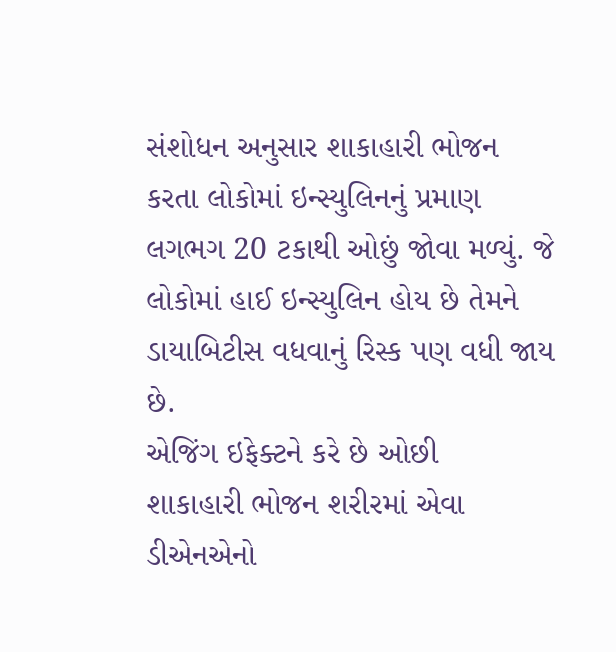સંશોધન અનુસાર શાકાહારી ભોજન કરતા લોકોમાં ઇન્સ્યુલિનનું પ્રમાણ લગભગ 20 ટકાથી ઓછું જોવા મળ્યું. જે લોકોમાં હાઈ ઇન્સ્યુલિન હોય છે તેમને ડાયાબિટીસ વધવાનું રિસ્ક પણ વધી જાય છે.
એજિંગ ઇફેક્ટને કરે છે ઓછી
શાકાહારી ભોજન શરીરમાં એવા ડીએનએનો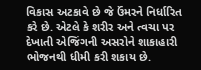વિકાસ અટકાવે છે જે ઉંમરને નિર્ધારિત કરે છે. એટલે કે શરીર અને ત્વચા પર દેખાતી એજિંગની અસરોને શાકાહારી ભોજનથી ધીમી કરી શકાય છે.